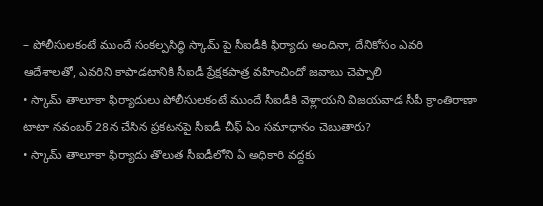– పోలీసులకంటే ముందే సంకల్పసిద్ధి స్కామ్ పై సీఐడీకి ఫిర్యాదు అందినా, దేనికోసం ఎవరి ఆదేశాలతో, ఎవరిని కాపాడటానికి సీఐడీ ప్రేక్షకపాత్ర వహించిందో జవాబు చెప్పాలి
• స్కామ్ తాలూకా ఫిర్యాదులు పోలీసులకంటే ముందే సీఐడీకి వెళ్లాయని విజయవాడ సీపీ క్రాంతిరాణా టాటా నవంబర్ 28న చేసిన ప్రకటనపై సీఐడీ చీఫ్ ఏం సమాధానం చెబుతారు?
• స్కామ్ తాలూకా ఫిర్యాదు తొలుత సీఐడీలోని ఏ అధికారి వద్దకు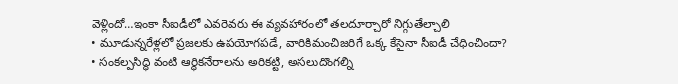వెళ్లిందో…ఇంకా సీఐడీలో ఎవరెవరు ఈ వ్యవహారంలో తలదూర్చారో నిగ్గుతేల్చాలి
• మూడున్నరేళ్లలో ప్రజలకు ఉపయోగపడే, వారికిమంచిజరిగే ఒక్క కేసైనా సీఐడీ చేధించిందా?
• సంకల్పసిద్ధి వంటి ఆర్థికనేరాలను అరికట్టి, అసలుదొంగల్ని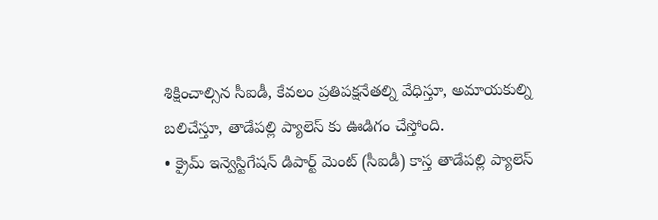శిక్షించాల్సిన సీఐడీ, కేవలం ప్రతిపక్షనేతల్ని వేధిస్తూ, అమాయకుల్ని బలిచేస్తూ, తాడేపల్లి ప్యాలెస్ కు ఊడిగం చేస్తోంది.
• క్రైమ్ ఇన్వెస్టిగేషన్ డిపార్ట్ మెంట్ (సీఐడీ) కాస్త తాడేపల్లి ప్యాలెస్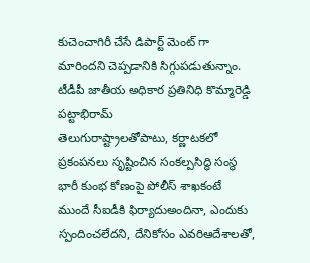కుచెంచాగిరీ చేసే డిపార్ట్ మెంట్ గా మారిందని చెప్పడానికి సిగ్గుపడుతున్నాం.
టీడీపీ జాతీయ అధికార ప్రతినిధి కొమ్మారెడ్డి పట్టాభిరామ్
తెలుగురాష్ట్రాలతోపాటు, కర్ణాటకలో ప్రకంపనలు సృష్టించిన సంకల్పసిద్ధి సంస్థ భారీ కుంభ కోణంపై పోలీస్ శాఖకంటే ముందే సీఐడీకి ఫిర్యాదుఅందినా, ఎందుకు స్పందించలేదని, దేనికోసం ఎవరిఆదేశాలతో,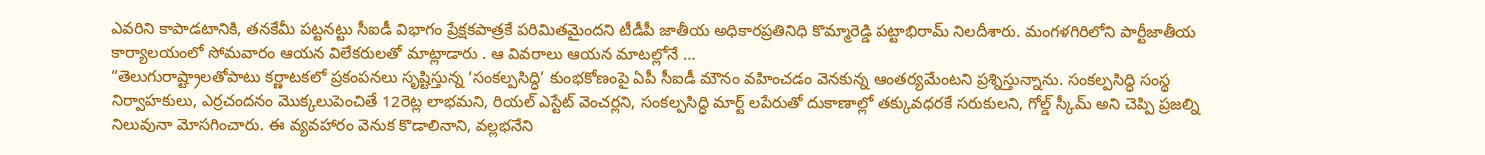ఎవరిని కాపాడటానికి, తనకేమీ పట్టనట్టు సీఐడీ విభాగం ప్రేక్షకపాత్రకే పరిమితమైందని టీడీపీ జాతీయ అధికారప్రతినిధి కొమ్మారెడ్డి పట్టాభిరామ్ నిలదీశారు. మంగళగిరిలోని పార్టీజాతీయ కార్యాలయంలో సోమవారం ఆయన విలేకరులతో మాట్లాడారు . ఆ వివరాలు ఆయన మాటల్లోనే …
“తెలుగురాష్ట్రాలతోపాటు కర్ణాటకలో ప్రకంపనలు సృష్టిస్తున్న ‘సంకల్పసిద్ధి’ కుంభకోణంపై ఏపీ సీఐడీ మౌనం వహించడం వెనకున్న ఆంతర్యమేంటని ప్రశ్నిస్తున్నాను. సంకల్పసిద్ధి సంస్థ నిర్వాహకులు, ఎర్రచందనం మొక్కలుపెంచితే 12రెట్ల లాభమని, రియల్ ఎస్టేట్ వెంచర్లని, సంకల్పసిద్ధి మార్ట్ లపేరుతో దుకాణాల్లో తక్కువధరకే సరుకులని, గోల్డ్ స్కీమ్ అని చెప్పి ప్రజల్ని నిలువునా మోసగించారు. ఈ వ్యవహారం వెనుక కొడాలినాని, వల్లభనేని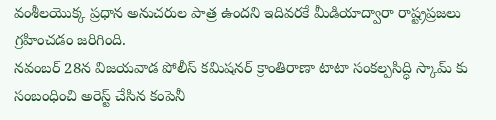వంశీలయొక్క ప్రధాన అనుచరుల పాత్ర ఉందని ఇదివరకే మీడియాద్వారా రాష్ట్రప్రజలు గ్రహించడం జరిగింది.
నవంబర్ 28న విజయవాడ పోలీస్ కమిషనర్ క్రాంతిరాణా టాటా సంకల్పసిద్ధి స్కామ్ కు సంబంధించి అరెస్ట్ చేసిన కంపెనీ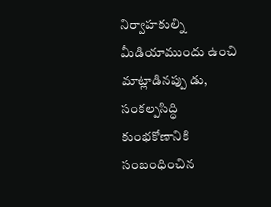నిర్వాహకుల్ని మీడియాముందు ఉంచి మాట్లాడినప్పు డు, సంకల్పసిద్ధి కుంభకోణానికి సంబంధించిన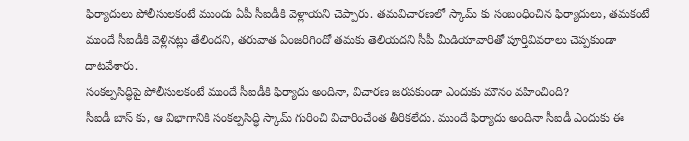ఫిర్యాదులు పోలీసులకంటే ముందు ఏపీ సీఐడీకి వెళ్లాయని చెప్పారు. తమవిచారణలో స్కామ్ కు సంబంధించిన ఫిర్యాదులు, తమకంటే ముందే సీఐడీకి వెళ్లినట్లు తేలిందని, తరువాత ఏంజరిగిందో తమకు తెలియదని సీపీ మీడియావారితో పూర్తివివరాలు చెప్పకుండా దాటవేశారు.
సంకల్పసిద్ధిపై పోలీసులకంటే ముందే సీఐడీకి ఫిర్యాదు అందినా, విచారణ జరపకుండా ఎందుకు మౌనం వహించింది?
సీఐడీ బాస్ కు, ఆ విభాగానికి సంకల్పసిద్ధి స్కామ్ గురించి విచారించేంత తీరికలేదు. ముందే ఫిర్యాదు అందినా సీఐడీ ఎందుకు ఈ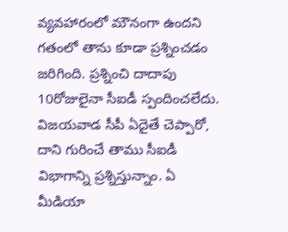వ్యవహారంలో మౌనంగా ఉందని గతంలో తాను కూడా ప్రశ్నించడం జరిగింది. ప్రశ్నించి దాదాపు 10రోజులైనా సీఐడీ స్పందించలేదు. విజయవాడ సీపీ ఏదైతే చెప్పారో, దాని గురించే తాము సీఐడీ విభాగాన్ని ప్రశ్నిస్తున్నాం. ఏ మీడియా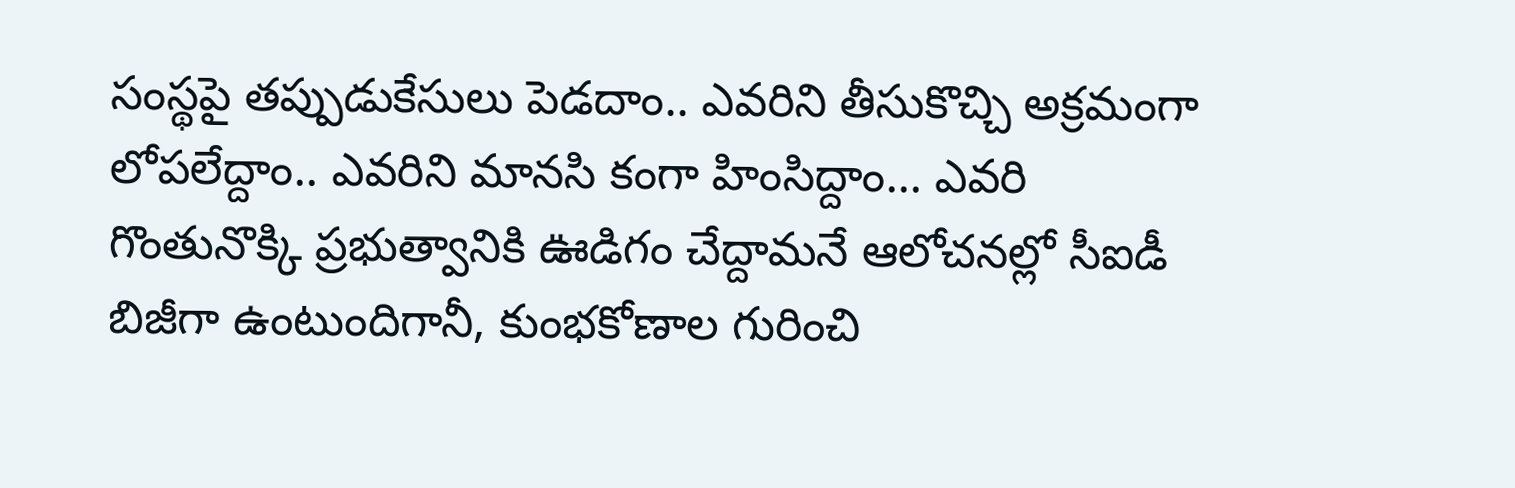సంస్థపై తప్పుడుకేసులు పెడదాం.. ఎవరిని తీసుకొచ్చి అక్రమంగా లోపలేద్దాం.. ఎవరిని మానసి కంగా హింసిద్దాం… ఎవరి గొంతునొక్కి ప్రభుత్వానికి ఊడిగం చేద్దామనే ఆలోచనల్లో సీఐడీ బిజీగా ఉంటుందిగానీ, కుంభకోణాల గురించి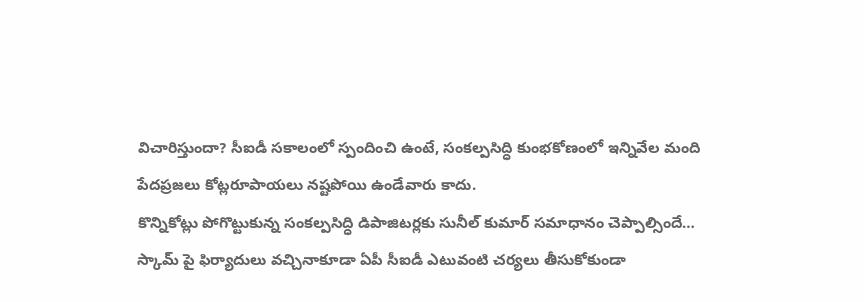విచారిస్తుందా? సీఐడీ సకాలంలో స్పందించి ఉంటే, సంకల్పసిద్ధి కుంభకోణంలో ఇన్నివేల మంది పేదప్రజలు కోట్లరూపాయలు నష్టపోయి ఉండేవారు కాదు.
కొన్నికోట్లు పోగొట్టుకున్న సంకల్పసిద్ధి డిపాజిటర్లకు సునీల్ కుమార్ సమాధానం చెప్పాల్సిందే…
స్కామ్ పై ఫిర్యాదులు వచ్చినాకూడా ఏపీ సీఐడీ ఎటువంటి చర్యలు తీసుకోకుండా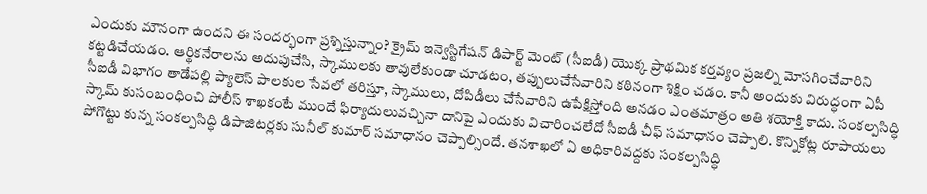ఎందుకు మౌనంగా ఉందని ఈ సందర్భంగా ప్రశ్నిస్తున్నాం? క్రైమ్ ఇన్వెస్టిగేషన్ డిపార్ట్ మెంట్ (సీఐడీ) యొక్క ప్రాథమిక కర్తవ్యం ప్రజల్ని మోసగించేవారిని కట్టడిచేయడం. ఆర్థికనేరాలను అదుపుచేసి, స్కాములకు తావులేకుండా చూడటం, తప్పులుచేసేవారిని కఠినంగా శిక్షిం చడం. కానీ అందుకు విరుద్ధంగా ఏపీ సీఐడీ విభాగం తాడేపల్లి ప్యాలెస్ పాలకుల సేవలో తరిస్తూ, స్కాములు, దోపిడీలు చేసేవారిని ఉపేక్షిస్తోంది అనడం ఎంతమాత్రం అతి శయోక్తి కాదు. సంకల్పసిద్ధి స్కామ్ కుసంబంధించి పోలీస్ శాఖకంటే ముందే ఫిర్యాదులువచ్చినా దానిపై ఎందుకు విచారించలేదో సీఐడీ చీఫ్ సమాధానం చెప్పాలి. కొన్నికోట్ల రూపాయలు పోగొట్టు కున్న సంకల్పసిద్ధి డిపాజిటర్లకు సునీల్ కుమార్ సమాధానం చెప్పాల్సిందే. తనశాఖలో ఏ అధికారివద్దకు సంకల్పసిద్ధి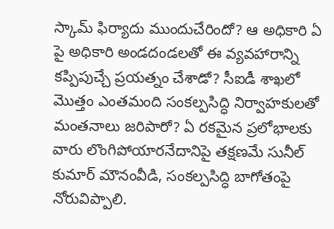స్కామ్ ఫిర్యాదు ముందుచేరిందో? ఆ అధికారి ఏ పై అధికారి అండదండలతో ఈ వ్యవహారాన్ని కప్పిపుచ్చే ప్రయత్నం చేశాడో? సీఐడీ శాఖలో మొత్తం ఎంతమంది సంకల్పసిద్ధి నిర్వాహకులతో మంతనాలు జరిపారో? ఏ రకమైన ప్రలోభాలకు వారు లొంగిపోయారనేదానిపై తక్షణమే సునీల్ కుమార్ మౌనంవీడి, సంకల్పసిద్ధి బాగోతంపై నోరువిప్పాలి.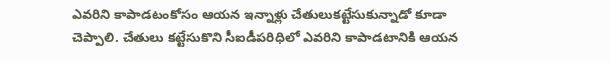ఎవరిని కాపాడటంకోసం ఆయన ఇన్నాళ్లు చేతులుకట్టేసుకున్నాడో కూడా చెప్పాలి. చేతులు కట్టేసుకొని సీఐడీపరిధిలో ఎవరిని కాపాడటానికి ఆయన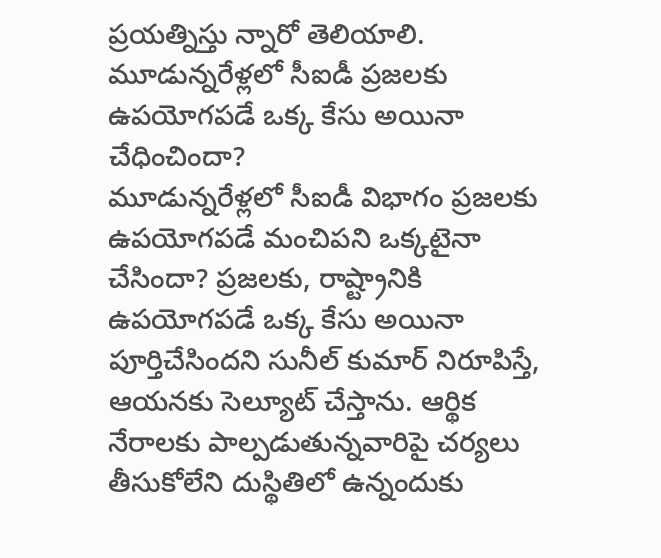ప్రయత్నిస్తు న్నారో తెలియాలి.
మూడున్నరేళ్లలో సీఐడీ ప్రజలకు ఉపయోగపడే ఒక్క కేసు అయినా చేధించిందా?
మూడున్నరేళ్లలో సీఐడీ విభాగం ప్రజలకు ఉపయోగపడే మంచిపని ఒక్కటైనా చేసిందా? ప్రజలకు, రాష్ట్రానికి ఉపయోగపడే ఒక్క కేసు అయినా పూర్తిచేసిందని సునీల్ కుమార్ నిరూపిస్తే, ఆయనకు సెల్యూట్ చేస్తాను. ఆర్థిక నేరాలకు పాల్పడుతున్నవారిపై చర్యలు తీసుకోలేని దుస్థితిలో ఉన్నందుకు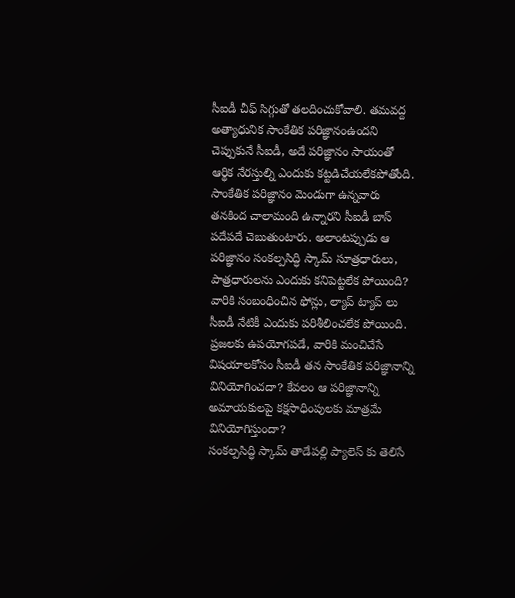సీఐడీ చీఫ్ సిగ్గుతో తలదించుకోవాలి. తమవద్ద అత్యాధునిక సాంకేతిక పరిజ్ఞానంఉందని చెప్పుకునే సీఐడీ, అదే పరిజ్ఞానం సాయంతో ఆర్థిక నేరస్తుల్ని ఎందుకు కట్టడిచేయలేకపోతోంది. సాంకేతిక పరిజ్ఞానం మెండుగా ఉన్నవారు తనకింద చాలామంది ఉన్నారని సీఐడీ బాస్ పదేపదే చెబుతుంటారు. అలాంటప్పుడు ఆ పరిజ్ఞానం సంకల్పసిద్ధి స్కామ్ సూత్రధారులు, పాత్రధారులను ఎందుకు కనిపెట్టలేక పోయింది? వారికి సంబంధించిన ఫోన్లు, ల్యాప్ ట్యాప్ లు సీఐడీ నేటికీ ఎందుకు పరిశీలించలేక పోయింది. ప్రజలకు ఉపయోగపడే, వారికి మంచిచేసే విషయాలకోసం సీఐడీ తన సాంకేతిక పరిజ్ఞానాన్ని వినియోగించదా? కేవలం ఆ పరిజ్ఞానాన్ని అమాయకులపై కక్షసాధింపులకు మాత్రమే వినియోగిస్తుందా?
సంకల్పసిద్ధి స్కామ్ తాడేపల్లి ప్యాలెస్ కు తెలిసే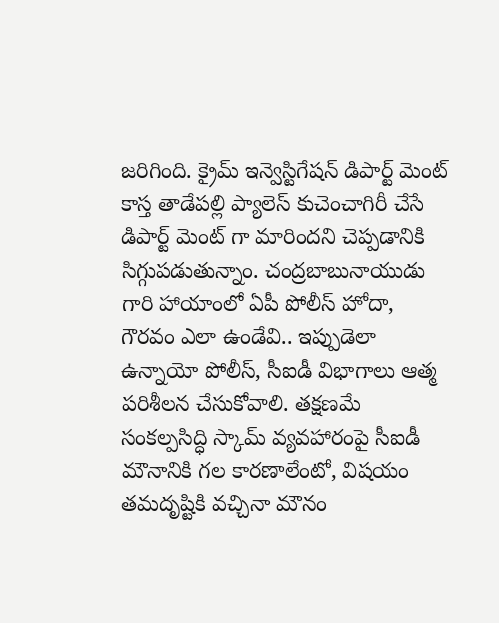జరిగింది. క్రైమ్ ఇన్వెస్టిగేషన్ డిపార్ట్ మెంట్ కాస్త తాడేపల్లి ప్యాలెస్ కుచెంచాగిరీ చేసే డిపార్ట్ మెంట్ గా మారిందని చెప్పడానికి సిగ్గుపడుతున్నాం. చంద్రబాబునాయుడు గారి హాయాంలో ఏపీ పోలీస్ హోదా, గౌరవం ఎలా ఉండేవి.. ఇప్పుడెలా ఉన్నాయో పోలీస్, సీఐడీ విభాగాలు ఆత్మ పరిశీలన చేసుకోవాలి. తక్షణమే సంకల్పసిద్ధి స్కామ్ వ్యవహారంపై సీఐడీ మౌనానికి గల కారణాలేంటో, విషయం తమదృష్టికి వచ్చినా మౌనం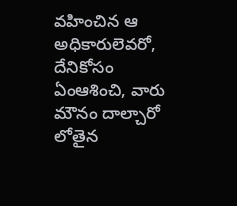వహించిన ఆ అధికారులెవరో, దేనికోసం ఏంఆశించి, వారు మౌనం దాల్చారో లోతైన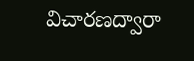విచారణద్వారా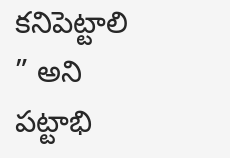కనిపెట్టాలి ” అని పట్టాభి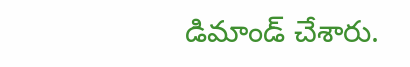డిమాండ్ చేశారు.